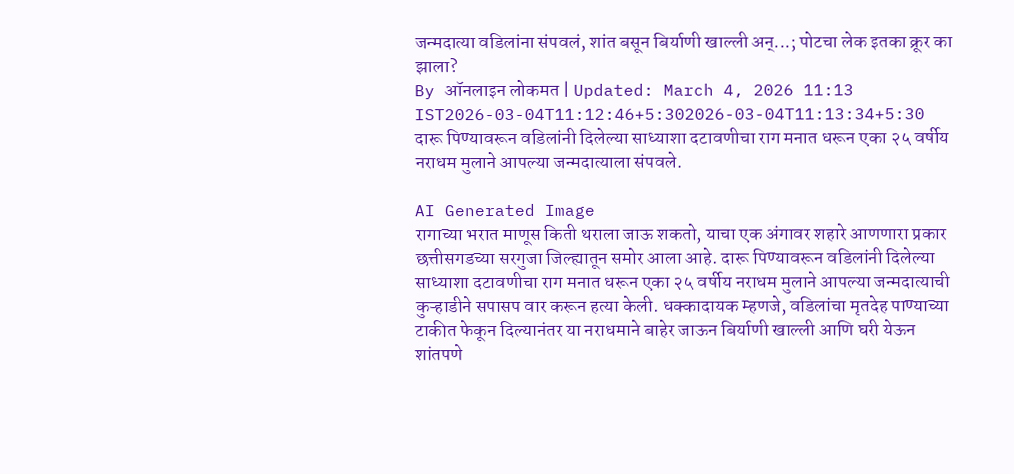जन्मदात्या वडिलांना संपवलं, शांत बसून बिर्याणी खाल्ली अन्...; पोटचा लेक इतका क्रूर का झाला?
By ऑनलाइन लोकमत | Updated: March 4, 2026 11:13 IST2026-03-04T11:12:46+5:302026-03-04T11:13:34+5:30
दारू पिण्यावरून वडिलांनी दिलेल्या साध्याशा दटावणीचा राग मनात धरून एका २५ वर्षीय नराधम मुलाने आपल्या जन्मदात्याला संपवले.

AI Generated Image
रागाच्या भरात माणूस किती थराला जाऊ शकतो, याचा एक अंगावर शहारे आणणारा प्रकार छत्तीसगडच्या सरगुजा जिल्ह्यातून समोर आला आहे. दारू पिण्यावरून वडिलांनी दिलेल्या साध्याशा दटावणीचा राग मनात धरून एका २५ वर्षीय नराधम मुलाने आपल्या जन्मदात्याची कुऱ्हाडीने सपासप वार करून हत्या केली. धक्कादायक म्हणजे, वडिलांचा मृतदेह पाण्याच्या टाकीत फेकून दिल्यानंतर या नराधमाने बाहेर जाऊन बिर्याणी खाल्ली आणि घरी येऊन शांतपणे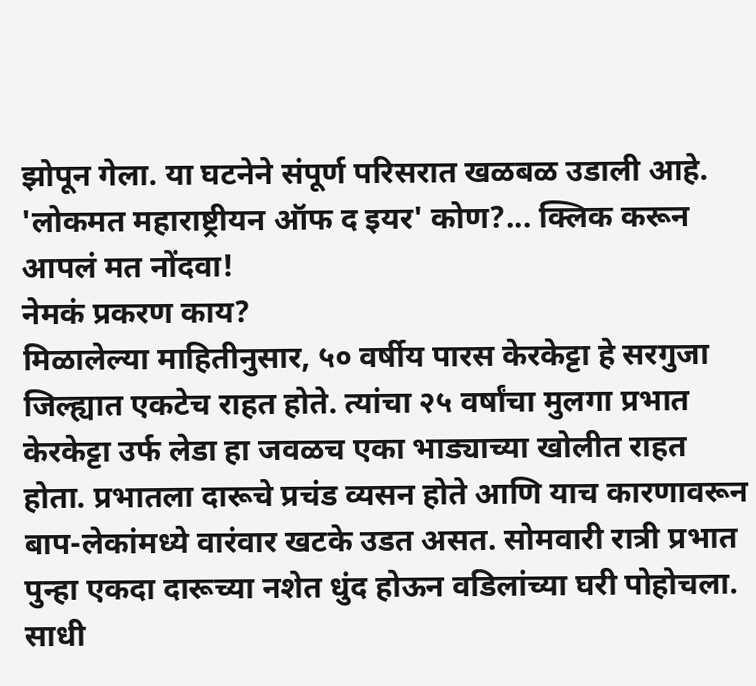झोपून गेला. या घटनेने संपूर्ण परिसरात खळबळ उडाली आहे.
'लोकमत महाराष्ट्रीयन ऑफ द इयर' कोण?... क्लिक करून आपलं मत नोंदवा!
नेमकं प्रकरण काय?
मिळालेल्या माहितीनुसार, ५० वर्षीय पारस केरकेट्टा हे सरगुजा जिल्ह्यात एकटेच राहत होते. त्यांचा २५ वर्षांचा मुलगा प्रभात केरकेट्टा उर्फ लेडा हा जवळच एका भाड्याच्या खोलीत राहत होता. प्रभातला दारूचे प्रचंड व्यसन होते आणि याच कारणावरून बाप-लेकांमध्ये वारंवार खटके उडत असत. सोमवारी रात्री प्रभात पुन्हा एकदा दारूच्या नशेत धुंद होऊन वडिलांच्या घरी पोहोचला.
साधी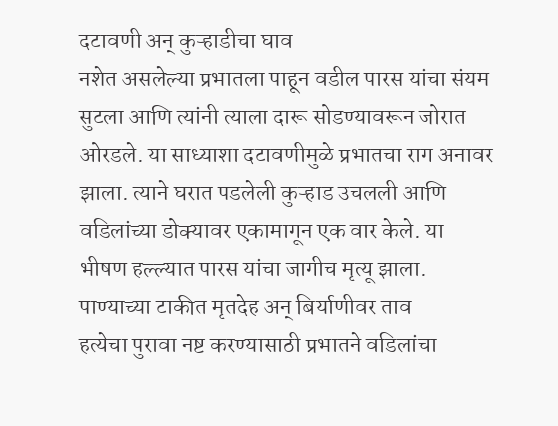दटावणी अन् कुऱ्हाडीचा घाव
नशेत असलेल्या प्रभातला पाहून वडील पारस यांचा संयम सुटला आणि त्यांनी त्याला दारू सोडण्यावरून जोरात ओरडले. या साध्याशा दटावणीमुळे प्रभातचा राग अनावर झाला. त्याने घरात पडलेली कुऱ्हाड उचलली आणि वडिलांच्या डोक्यावर एकामागून एक वार केले. या भीषण हल्ल्यात पारस यांचा जागीच मृत्यू झाला.
पाण्याच्या टाकीत मृतदेह अन् बिर्याणीवर ताव
हत्येचा पुरावा नष्ट करण्यासाठी प्रभातने वडिलांचा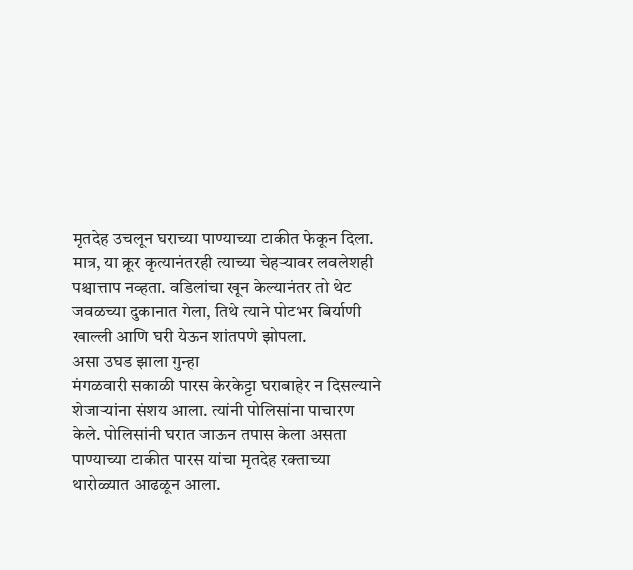मृतदेह उचलून घराच्या पाण्याच्या टाकीत फेकून दिला. मात्र, या क्रूर कृत्यानंतरही त्याच्या चेहऱ्यावर लवलेशही पश्चात्ताप नव्हता. वडिलांचा खून केल्यानंतर तो थेट जवळच्या दुकानात गेला, तिथे त्याने पोटभर बिर्याणी खाल्ली आणि घरी येऊन शांतपणे झोपला.
असा उघड झाला गुन्हा
मंगळवारी सकाळी पारस केरकेट्टा घराबाहेर न दिसल्याने शेजाऱ्यांना संशय आला. त्यांनी पोलिसांना पाचारण केले. पोलिसांनी घरात जाऊन तपास केला असता पाण्याच्या टाकीत पारस यांचा मृतदेह रक्ताच्या थारोळ्यात आढळून आला.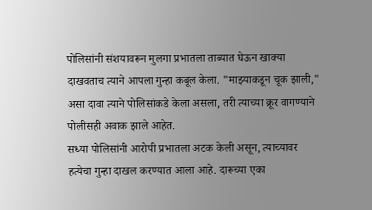पोलिसांनी संशयावरून मुलगा प्रभातला ताब्यात घेऊन खाक्या दाखवताच त्याने आपला गुन्हा कबूल केला. "माझ्याकडून चूक झाली," असा दावा त्याने पोलिसांकडे केला असला, तरी त्याच्या क्रूर वागण्याने पोलीसही अवाक झाले आहेत.
सध्या पोलिसांनी आरोपी प्रभातला अटक केली असून, त्याच्यावर हत्येचा गुन्हा दाखल करण्यात आला आहे. दारूच्या एका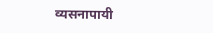व्यसनापायी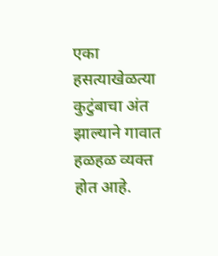एका हसत्याखेळत्या कुटुंबाचा अंत झाल्याने गावात हळहळ व्यक्त होत आहे.